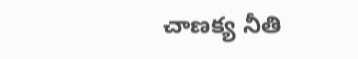చాణక్య నీతి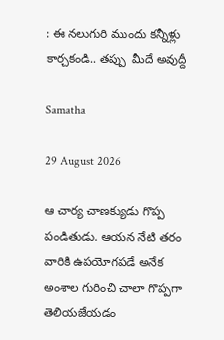: ఈ నలుగురి ముందు కన్నీళ్లు కార్చకండి.. తప్పు  మీదే అవుద్దీ

Samatha

29 August 2026

ఆ చార్య చాణక్యుడు గొప్ప పండితుడు. ఆయన నేటి తరం వారికి ఉపయోగపడే అనేక అంశాల గురించి చాలా గొప్పగా తెలియజేయడం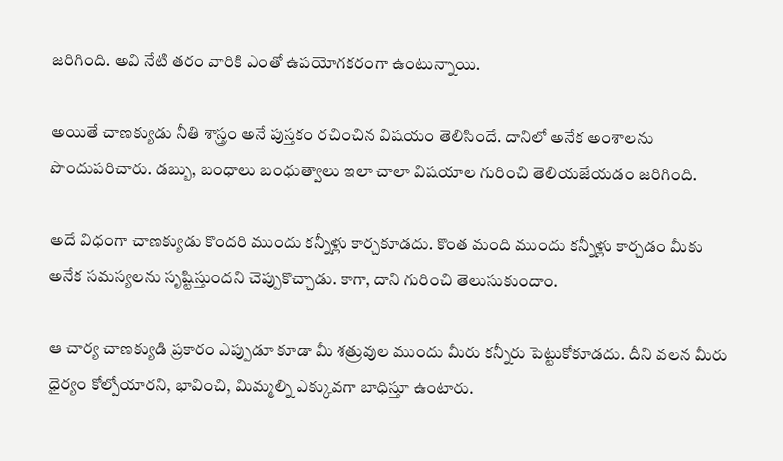జరిగింది. అవి నేటి తరం వారికి ఎంతో ఉపయోగకరంగా ఉంటున్నాయి.

అయితే చాణక్యుడు నీతి శాస్త్రం అనే పుస్తకం రచించిన విషయం తెలిసిందే. దానిలో అనేక అంశాలను పొందుపరిచారు. డబ్బు, బంధాలు బంధుత్వాలు ఇలా చాలా విషయాల గురించి తెలియజేయడం జరిగింది.

అదే విధంగా చాణక్యుడు కొందరి ముందు కన్నీళ్లు కార్చకూడదు. కొంత మంది ముందు కన్నీళ్లు కార్చడం మీకు అనేక సమస్యలను సృష్టిస్తుందని చెప్పుకొచ్చాడు. కాగా, దాని గురించి తెలుసుకుందాం.

ఆ చార్య చాణక్యుడి ప్రకారం ఎప్పుడూ కూడా మీ శత్రువుల ముందు మీరు కన్నీరు పెట్టుకోకూడదు. దీని వలన మీరు ధైర్యం కోల్పోయారని, భావించి, మిమ్మల్ని ఎక్కువగా బాధిస్తూ ఉంటారు.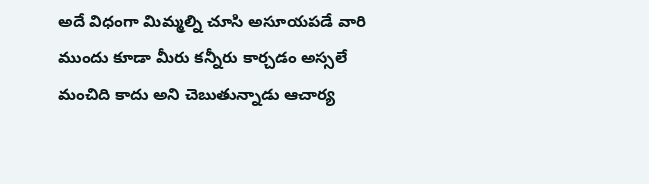అదే విధంగా మిమ్మల్ని చూసి అసూయపడే వారి  ముందు కూడా మీరు కన్నీరు కార్చడం అస్సలే మంచిది కాదు అని చెబుతున్నాడు ఆచార్య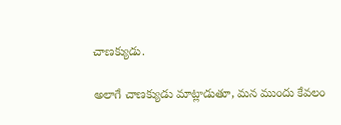చాణక్యుడు.

అలాగే చాణక్యుడు మాట్లాడుతూ, మన ముందు కేవలం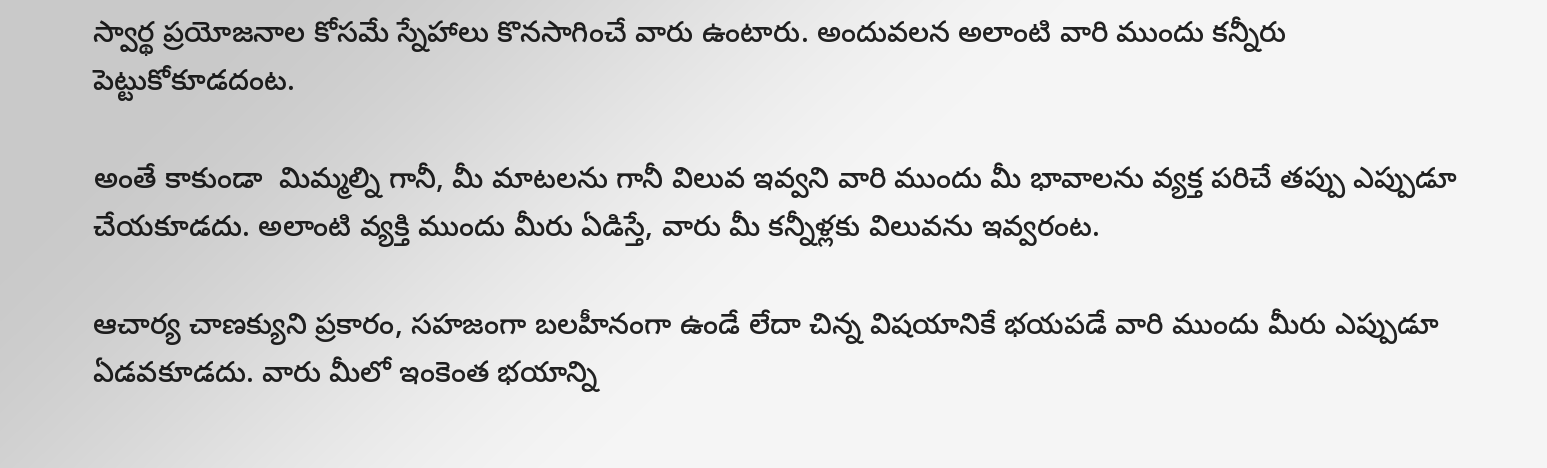స్వార్థ ప్రయోజనాల కోసమే స్నేహాలు కొనసాగించే వారు ఉంటారు. అందువలన అలాంటి వారి ముందు కన్నీరు పెట్టుకోకూడదంట.

అంతే కాకుండా  మిమ్మల్ని గానీ, మీ మాటలను గానీ విలువ ఇవ్వని వారి ముందు మీ భావాలను వ్యక్త పరిచే తప్పు ఎప్పుడూ చేయకూడదు. అలాంటి వ్యక్తి ముందు మీరు ఏడిస్తే, వారు మీ కన్నీళ్లకు విలువను ఇవ్వరంట.

ఆచార్య చాణక్యుని ప్రకారం, సహజంగా బలహీనంగా ఉండే లేదా చిన్న విషయానికే భయపడే వారి ముందు మీరు ఎప్పుడూ ఏడవకూడదు. వారు మీలో ఇంకెంత భయాన్ని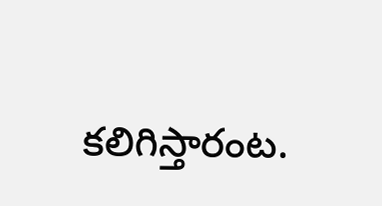కలిగిస్తారంట.